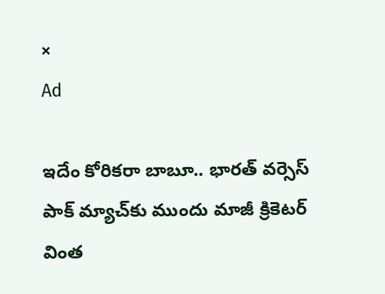×
Ad

ఇదేం కోరికరా బాబూ.. భార‌త్ వ‌ర్సెస్ పాక్ మ్యాచ్‌కు ముందు మాజీ క్రికెట‌ర్ వింత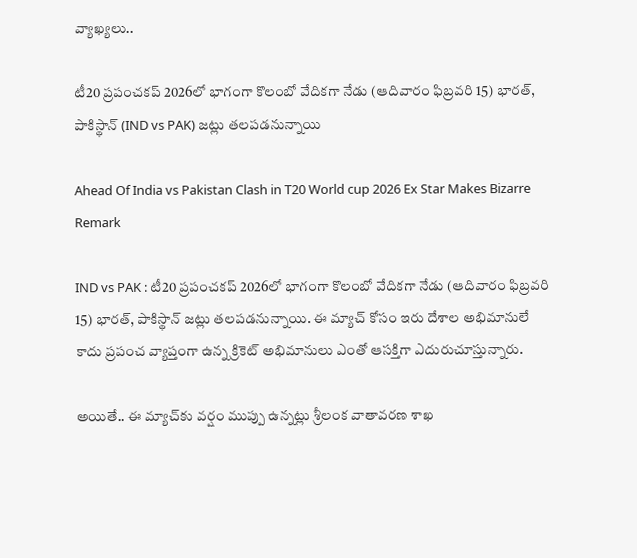వ్యాఖ్య‌లు..

టీ20 ప్ర‌పంచక‌ప్ 2026లో భాగంగా కొలంబో వేదిక‌గా నేడు (ఆదివారం ఫిబ్ర‌వ‌రి 15) భార‌త్, పాకిస్థాన్ (IND vs PAK) జ‌ట్లు త‌ల‌ప‌డ‌నున్నాయి

Ahead Of India vs Pakistan Clash in T20 World cup 2026 Ex Star Makes Bizarre Remark

IND vs PAK : టీ20 ప్ర‌పంచక‌ప్ 2026లో భాగంగా కొలంబో వేదిక‌గా నేడు (ఆదివారం ఫిబ్ర‌వ‌రి 15) భార‌త్, పాకిస్థాన్ జ‌ట్లు త‌ల‌ప‌డ‌నున్నాయి. ఈ మ్యాచ్ కోసం ఇరు దేశాల అభిమానులే కాదు ప్ర‌పంచ వ్యాప్తంగా ఉన్న క్రికెట్ అభిమానులు ఎంతో ఆస‌క్తిగా ఎదురుచూస్తున్నారు.

అయితే.. ఈ మ్యాచ్‌కు వ‌ర్షం ముప్పు ఉన్న‌ట్లు శ్రీలంక వాతావ‌ర‌ణ శాఖ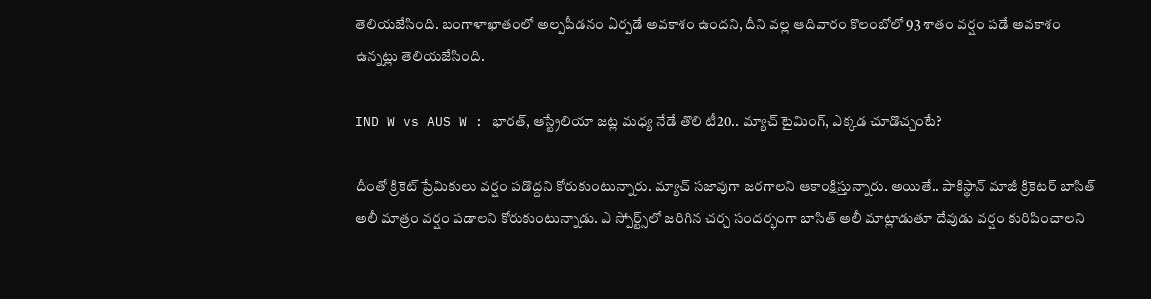తెలియ‌జేసింది. బంగాళాఖాతంలో అల్ప‌పీడ‌నం ఏర్ప‌డే అవ‌కాశం ఉంద‌ని, దీని వ‌ల్ల ఆదివారం కొలంబోలో 93 శాతం వ‌ర్షం ప‌డే అవ‌కాశం ఉన్న‌ట్లు తెలియ‌జేసింది.

IND W vs AUS W : భార‌త్, ఆస్ట్రేలియా జ‌ట్ల మ‌ధ్య నేడే తొలి టీ20.. మ్యాచ్ టైమింగ్‌, ఎక్క‌డ చూడొచ్చంటే?

దీంతో క్రికెట్ ప్రేమికులు వ‌ర్షం ప‌డొద్ద‌ని కోరుకుంటున్నారు. మ్యాచ్ స‌జావుగా జ‌ర‌గాల‌ని ఆకాంక్షిస్తున్నారు. అయితే.. పాకిస్థాన్ మాజీ క్రికెట‌ర్ బాసిత్ అలీ మాత్రం వ‌ర్షం ప‌డాల‌ని కోరుకుంటున్నాడు. ఎ స్పోర్ట్స్‌లో జరిగిన చర్చ సందర్భంగా బాసిత్ అలీ మాట్లాడుతూ దేవుడు వ‌ర్షం కురిపించాల‌ని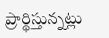ప్రార్థిస్తున్న‌ట్లు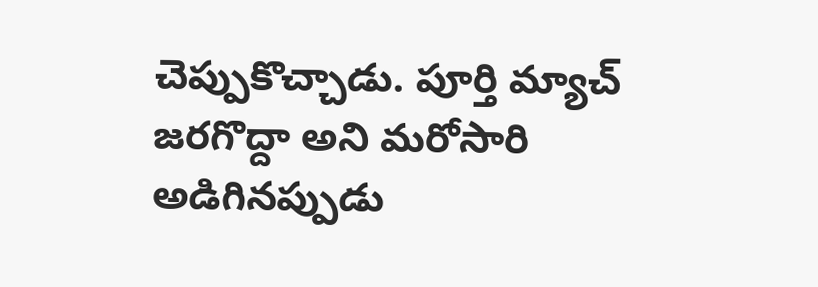చెప్పుకొచ్చాడు. పూర్తి మ్యాచ్ జ‌ర‌గొద్దా అని మ‌రోసారి అడిగిన‌ప్పుడు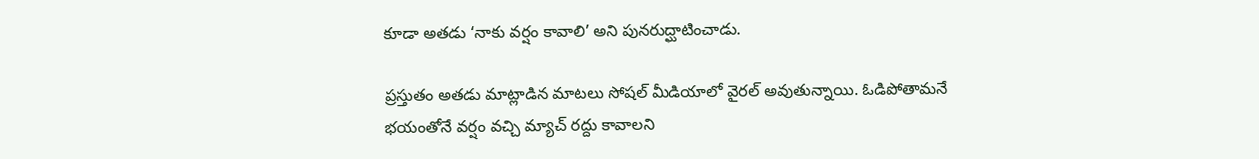కూడా అత‌డు ‘నాకు వ‌ర్షం కావాలి’ అని పునరుద్ఘాటించాడు.

ప్ర‌స్తుతం అత‌డు మాట్లాడిన మాట‌లు సోష‌ల్ మీడియాలో వైర‌ల్ అవుతున్నాయి. ఓడిపోతామ‌నే భ‌యంతోనే వ‌ర్షం వ‌చ్చి మ్యాచ్ ర‌ద్దు కావాల‌ని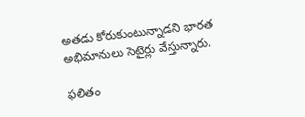అత‌డు కోరుకుంటున్నాడ‌ని భార‌త అభిమానులు సెటైర్లు వేస్తున్నారు.

ఫ‌లితం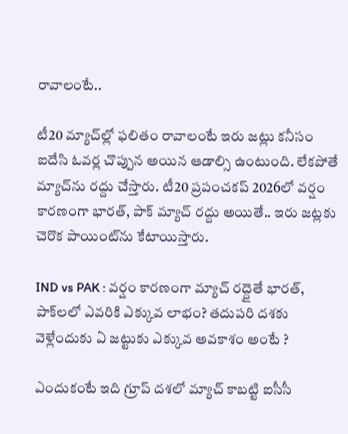రావాలంటే..

టీ20 మ్యాచ్‌ల్లో ఫ‌లితం రావాలంటే ఇరు జ‌ట్లు క‌నీసం ఐదేసి ఓవ‌ర్ల చొప్పున అయిన ఆడాల్సి ఉంటుంది. లేక‌పోతే మ్యాచ్‌ను ర‌ద్దు చేస్తారు. టీ20 ప్ర‌పంచ‌క‌ప్ 2026లో వ‌ర్షం కార‌ణంగా భార‌త్, పాక్ మ్యాచ్ ర‌ద్దు అయితే.. ఇరు జ‌ట్ల‌కు చెరొక పాయింట్‌ను కేటాయిస్తారు.

IND vs PAK : వ‌ర్షం కార‌ణంగా మ్యాచ్ ర‌ద్దైతే భార‌త్, పాక్‌ల‌లో ఎవ‌రికి ఎక్కువ లాభం? త‌దుప‌రి ద‌శ‌కు వెళ్లేందుకు ఏ జ‌ట్టుకు ఎక్కువ అవ‌కాశం అంటే ?

ఎందుకంటే ఇది గ్రూప్ ద‌శ‌లో మ్యాచ్ కాబ‌ట్టి ఐసీసీ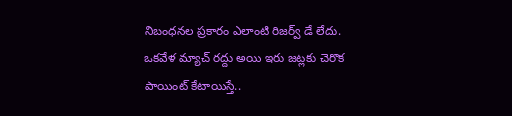నిబంధ‌న‌ల ప్ర‌కారం ఎలాంటి రిజ‌ర్వ్ డే లేదు. ఒక‌వేళ మ్యాచ్ ర‌ద్దు అయి ఇరు జ‌ట్ల‌కు చెరొక పాయింట్ కేటాయిస్తే..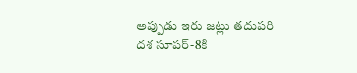అప్పుడు ఇరు జ‌ట్లు త‌దుప‌రి ద‌శ సూప‌ర్‌-8కి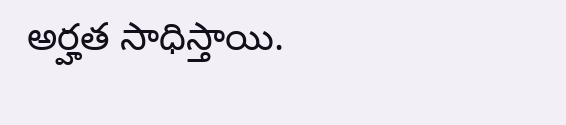అర్హ‌త సాధిస్తాయి.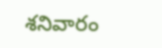శనివారం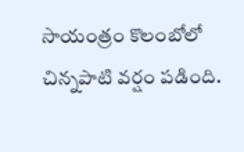సాయంత్రం కొలంబోలో చిన్న‌పాటి వ‌ర్షం ప‌డింది.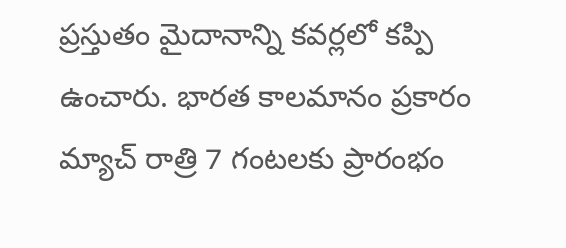ప్ర‌స్తుతం మైదానాన్ని క‌వ‌ర్ల‌లో క‌ప్పి ఉంచారు. భార‌త కాల‌మానం ప్ర‌కారం మ్యాచ్ రాత్రి 7 గంట‌లకు ప్రారంభం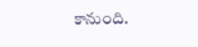కానుంది.